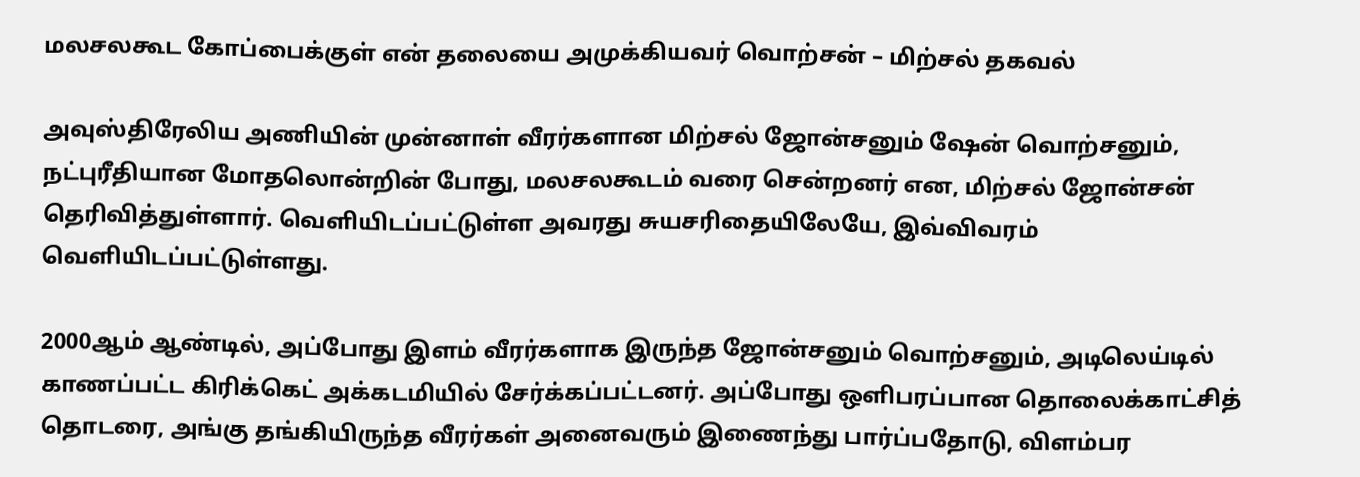மலசலகூட கோப்பைக்குள் என் தலையை அமுக்கியவர் வொற்சன் – மிற்சல் தகவல்

அவுஸ்திரேலிய அணியின் முன்னாள் வீரர்களான மிற்சல் ஜோன்சனும் ஷேன் வொற்சனும், நட்புரீதியான மோதலொன்றின் போது, மலசலகூடம் வரை சென்றனர் என, மிற்சல் ஜோன்சன் தெரிவித்துள்ளார். வெளியிடப்பட்டுள்ள அவரது சுயசரிதையிலேயே, இவ்விவரம் வெளியிடப்பட்டுள்ளது.

2000ஆம் ஆண்டில், அப்போது இளம் வீரர்களாக இருந்த ஜோன்சனும் வொற்சனும், அடிலெய்டில் காணப்பட்ட கிரிக்கெட் அக்கடமியில் சேர்க்கப்பட்டனர். அப்போது ஒளிபரப்பான தொலைக்காட்சித் தொடரை, அங்கு தங்கியிருந்த வீரர்கள் அனைவரும் இணைந்து பார்ப்பதோடு, விளம்பர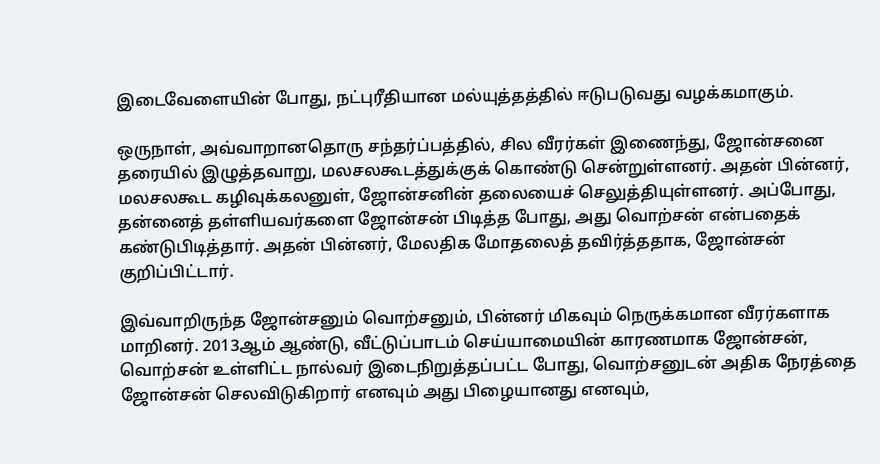இடைவேளையின் போது, நட்புரீதியான மல்யுத்தத்தில் ஈடுபடுவது வழக்கமாகும்.

ஒருநாள், அவ்வாறானதொரு சந்தர்ப்பத்தில், சில வீரர்கள் இணைந்து, ஜோன்சனை தரையில் இழுத்தவாறு, மலசலகூடத்துக்குக் கொண்டு சென்றுள்ளனர். அதன் பின்னர், மலசலகூட கழிவுக்கலனுள், ஜோன்சனின் தலையைச் செலுத்தியுள்ளனர். அப்போது, தன்னைத் தள்ளியவர்களை ஜோன்சன் பிடித்த போது, அது வொற்சன் என்பதைக் கண்டுபிடித்தார். அதன் பின்னர், மேலதிக மோதலைத் தவிர்த்ததாக, ஜோன்சன் குறிப்பிட்டார்.

இவ்வாறிருந்த ஜோன்சனும் வொற்சனும், பின்னர் மிகவும் நெருக்கமான வீரர்களாக மாறினர். 2013ஆம் ஆண்டு, வீட்டுப்பாடம் செய்யாமையின் காரணமாக ஜோன்சன், வொற்சன் உள்ளிட்ட நால்வர் இடைநிறுத்தப்பட்ட போது, வொற்சனுடன் அதிக நேரத்தை ஜோன்சன் செலவிடுகிறார் எனவும் அது பிழையானது எனவும்,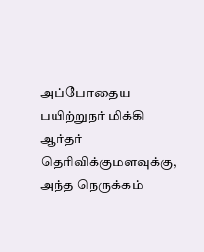அப்போதைய பயிற்றுநர் மிக்கி ஆர்தர் தெரிவிக்குமளவுக்கு, அந்த நெருக்கம்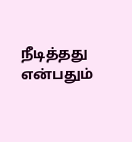நீடித்தது என்பதும்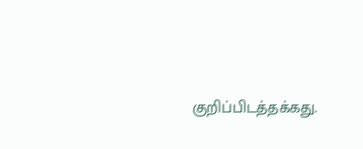குறிப்பிடத்தக்கது.